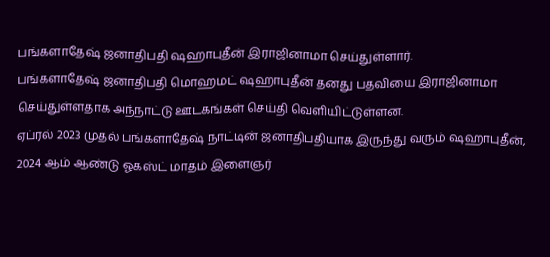பங்களாதேஷ் ஜனாதிபதி ஷஹாபுதீன் இராஜினாமா செய்துள்ளார்.
பங்களாதேஷ் ஜனாதிபதி மொஹமட் ஷஹாபுதீன் தனது பதவியை இராஜினாமா செய்துள்ளதாக அந்நாட்டு ஊடகங்கள் செய்தி வெளியிட்டுள்ளன.
ஏப்ரல் 2023 முதல் பங்களாதேஷ் நாட்டின் ஜனாதிபதியாக இருந்து வரும் ஷஹாபுதீன், 2024 ஆம் ஆண்டு ஓகஸ்ட் மாதம் இளைஞர்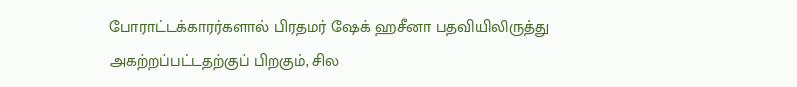போராட்டக்காரர்களால் பிரதமர் ஷேக் ஹசீனா பதவியிலிருத்து அகற்றப்பட்டதற்குப் பிறகும், சில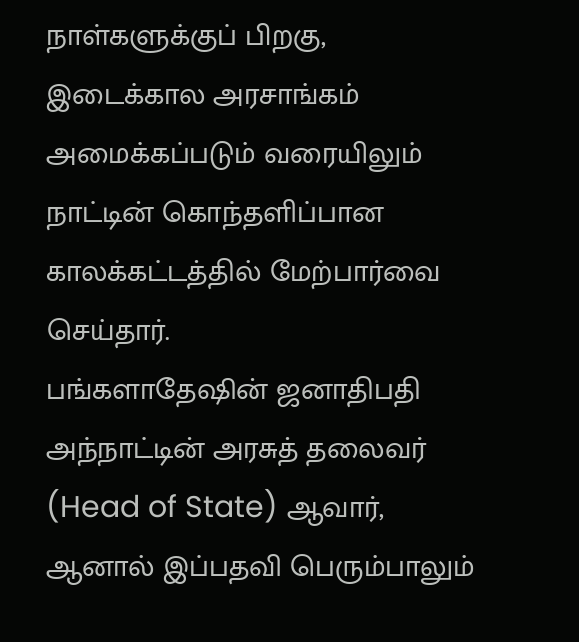நாள்களுக்குப் பிறகு, இடைக்கால அரசாங்கம் அமைக்கப்படும் வரையிலும் நாட்டின் கொந்தளிப்பான காலக்கட்டத்தில் மேற்பார்வை செய்தார்.
பங்களாதேஷின் ஜனாதிபதி அந்நாட்டின் அரசுத் தலைவர் (Head of State) ஆவார், ஆனால் இப்பதவி பெரும்பாலும்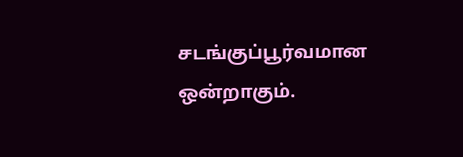சடங்குப்பூர்வமான ஒன்றாகும்.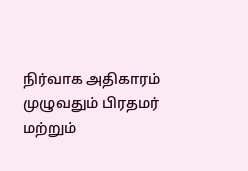நிர்வாக அதிகாரம் முழுவதும் பிரதமர் மற்றும்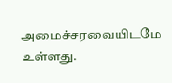அமைச்சரவையிடமே உள்ளது.